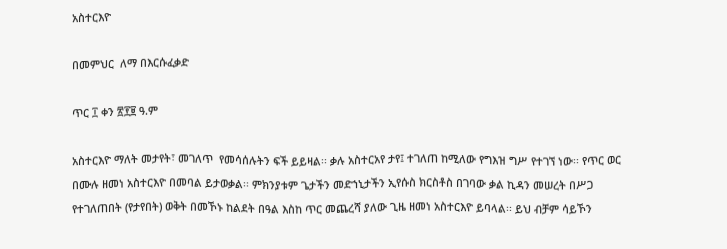አስተርእዮ

በመምህር  ለማ በእርሱፈቃድ

ጥር ፲ ቀን ፳፻፱ ዓ.ም

አስተርእዮ ማለት መታየት፣ መገለጥ  የመሳሰሉትን ፍች ይይዛል፡፡ ቃሉ አስተርአየ ታየ፤ ተገለጠ ከሚለው የግእዝ ግሥ የተገኘ ነው፡፡ የጥር ወር በሙሉ ዘመነ አስተርእዮ በመባል ይታወቃል፡፡ ምክንያቱም ጌታችን መድኀኒታችን ኢየሱስ ክርስቶስ በገባው ቃል ኪዳን መሠረት በሥጋ የተገለጠበት (የታየበት) ወቅት በመኾኑ ከልደት በዓል እስከ ጥር መጨረሻ ያለው ጊዜ ዘመነ አስተርእዮ ይባላል፡፡ ይህ ብቻም ሳይኾን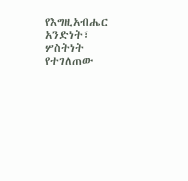የእግዚአብሔር አንድነት፣ ሦስትነት የተገለጠው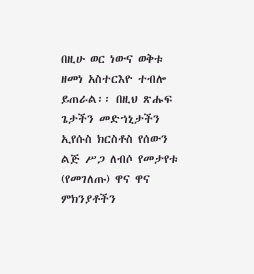በዚሁ ወር ነውና ወቅቱ ዘመነ አስተርእዮ ተብሎ ይጠራል፡፡ በዚህ ጽሑፍ ጌታችን መድኀኒታችን ኢየሱስ ክርስቶስ የሰውን ልጅ ሥጋ ለብሶ የመታየቱ (የመገለጡ) ዋና ዋና ምክንያቶችን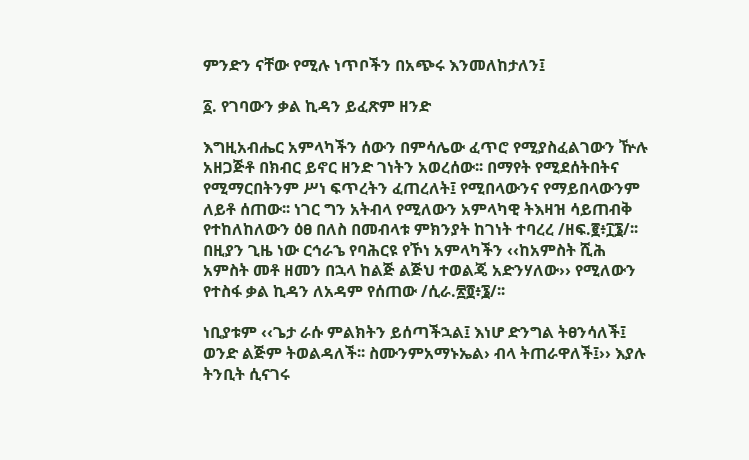ምንድን ናቸው የሚሉ ነጥቦችን በአጭሩ እንመለከታለን፤

፩. የገባውን ቃል ኪዳን ይፈጽም ዘንድ

እግዚአብሔር አምላካችን ሰውን በምሳሌው ፈጥሮ የሚያስፈልገውን ዅሉ አዘጋጅቶ በክብር ይኖር ዘንድ ገነትን አወረሰው፡፡ በማየት የሚደሰትበትና የሚማርበትንም ሥነ ፍጥረትን ፈጠረለት፤ የሚበላውንና የማይበላውንም ለይቶ ሰጠው፡፡ ነገር ግን አትብላ የሚለውን አምላካዊ ትእዛዝ ሳይጠብቅ የተከለከለውን ዕፀ በለስ በመብላቱ ምክንያት ከገነት ተባረረ /ዘፍ.፪፥፲፮/፡፡ በዚያን ጊዜ ነው ርኅራኄ የባሕርዩ የኾነ አምላካችን ‹‹ከአምስት ሺሕ አምስት መቶ ዘመን በኋላ ከልጅ ልጅህ ተወልጄ አድንሃለው›› የሚለውን የተስፋ ቃል ኪዳን ለአዳም የሰጠው /ሲራ.፳፬፥፮/፡፡

ነቢያቱም ‹‹ጌታ ራሱ ምልክትን ይሰጣችኋል፤ እነሆ ድንግል ትፀንሳለች፤ ወንድ ልጅም ትወልዳለች፡፡ ስሙንምአማኑኤል› ብላ ትጠራዋለች፤›› እያሉ ትንቢት ሲናገሩ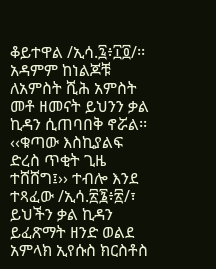ቆይተዋል /ኢሳ.፯፥፲፬/፡፡ አዳምም ከነልጆቹ ለአምስት ሺሕ አምስት መቶ ዘመናት ይህንን ቃል ኪዳን ሲጠባበቅ ኖሯል፡፡ ‹‹ቁጣው እስኪያልፍ ድረስ ጥቂት ጊዜ ተሸሸግ፤›› ተብሎ እንደ ተጻፈው /ኢሳ.፳፮፥፳/፣ ይህችን ቃል ኪዳን ይፈጽማት ዘንድ ወልደ አምላክ ኢየሱስ ክርስቶስ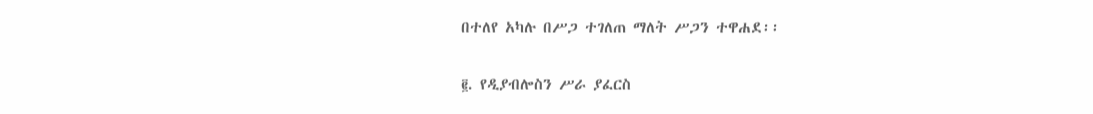በተለየ አካሉ በሥጋ ተገለጠ ማለት ሥጋን ተዋሐደ፡፡

፪. የዲያብሎስን ሥራ ያፈርስ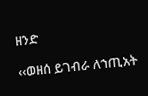ዘንድ

‹‹ወዘሰ ይገብራ ለኀጢአት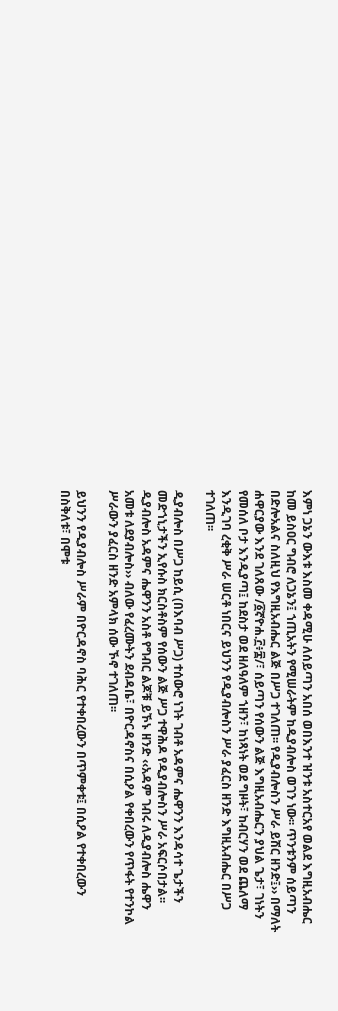እምነ ጋኔን ውእቱ እስመ ቀዳሚሁ ለሰይጣን አበሰ ወበእንተ ዝንቱ አስተርአየ ወልደ እግዚአብሔር ከመ ይስዐር ግብሮ ለጋኔን፤ ኀጢአትን የሚሠራትም ከዲያብሎስ ወገን ነው፡፡ ጥንቱንም ሰይጣን በድሎአልና ስለዚህ የእግዚአብሔር ልጅ በሥጋ ተገለጠ፡፡ የዲያብሎስን ሥራ ይሽር ዘንድ፤›› በማለት ሐዋርያው እንደ ገለጸው /፩ኛዮሐ.፫፥፰/፣ ሰይጣን የሰውን ልጅ እግዚአብሔርን ያህል ጌታ፣ ገነትን የመሰለ ቦታ እንዲያጣ፤ ከደስታ ወደ ዘለዓለም ኀዘን፣ ከነጻነት ወደ ግዞት፣ ከብርሃን ወደ ጨለማ እንዲገባ ረቂቅ ሥራ ሠርቶ ነበርና ይህንን የዲያብሎስን ሥራ ያፈርስ ዘንድ እግዚአብሔር በሥጋ ተገለጠ፡፡

ዲያብሎስ በሥጋ ከይሲ (በእባብ ሥጋ) ተሰውሮ ነገት ገብቶ አዳምና ሔዋንን እንዳሳተ ጌታችን መድኀኒታችን ኢየሱስ ክርስቶስም የሰውን ልጅ ሥጋ ተዋሕዶ የዲያብሎስን ሥራ አፍርሶበታል፡፡ ዲያብሎስ አዳምና ሔዋንን አስቶ የግብር ልጆቹ ይኾኑ ዘንድ ‹‹አዳም ገብሩ ለዲያብሎስ ሔዋን አመቱ ለደያብሎስ›› ብለው የፈረሙትን ደብዳቤ፣ በዮርዳኖስና በሲዖል የቀበረውን የጥፋት የተንኮል ሥራውን ያፈርስ ዘንድ አምላክ ሰው ኾኖ ተገለጠ፡፡

ይህንን የዲያብሎስ ሥራም በዮርዳኖስ ባሕር የተቀበረውን በጥምቀቱ፤ በሲዖል የተቀበረውን በስቅለቱ፣ በሞቱ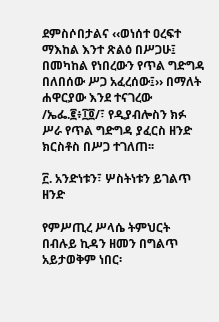ደምስሶበታልና ‹‹ወነሰተ ዐረፍተ ማእከል እንተ ጽልዕ በሥጋሁ፤ በመካከል የነበረውን የጥል ግድግዳ በለበሰው ሥጋ አፈረሰው፤›› በማለት ሐዋርያው እንደ ተናገረው /ኤፌ.፪፥፲፬/፣ የዲያብሎስን ክፉ ሥራ የጥል ግድግዳ ያፈርስ ዘንድ ክርስቶስ በሥጋ ተገለጠ፡፡

፫. አንድነቱን፣ ሦስትነቱን ይገልጥ ዘንድ

የምሥጢረ ሥላሴ ትምህርት በብሉይ ኪዳን ዘመን በግልጥ አይታወቅም ነበር፡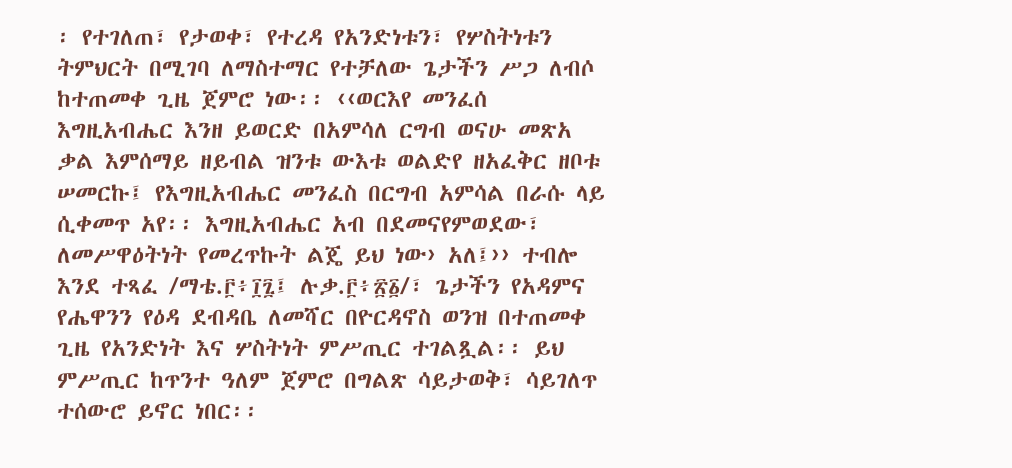፡ የተገለጠ፣ የታወቀ፣ የተረዳ የአንድነቱን፣ የሦስትነቱን ትምህርት በሚገባ ለማስተማር የተቻለው ጌታችን ሥጋ ለብሶ ከተጠመቀ ጊዜ ጀምሮ ነው፡፡ ‹‹ወርእየ መንፈሰ እግዚአብሔር እንዘ ይወርድ በአምሳለ ርግብ ወናሁ መጽአ ቃል እምሰማይ ዘይብል ዝንቱ ውእቱ ወልድየ ዘአፈቅር ዘቦቱ ሠመርኩ፤ የእግዚአብሔር መንፈስ በርግብ አምሳል በራሱ ላይ ሲቀመጥ አየ፡፡ እግዚአብሔር አብ በደመናየምወደው፣ ለመሥዋዕትነት የመረጥኩት ልጄ ይህ ነው› አለ፤›› ተብሎ እንደ ተጻፈ /ማቴ.፫፥፲፯፤ ሉቃ.፫፥፳፩/፣ ጌታችን የአዳምና የሔዋንን የዕዳ ደብዳቤ ለመሻር በዮርዳኖስ ወንዝ በተጠመቀ ጊዜ የአንድነት እና ሦስትነት ምሥጢር ተገልጿል፡፡ ይህ ምሥጢር ከጥንተ ዓለም ጀምሮ በግልጽ ሳይታወቅ፣ ሳይገለጥ ተሰውሮ ይኖር ነበር፡፡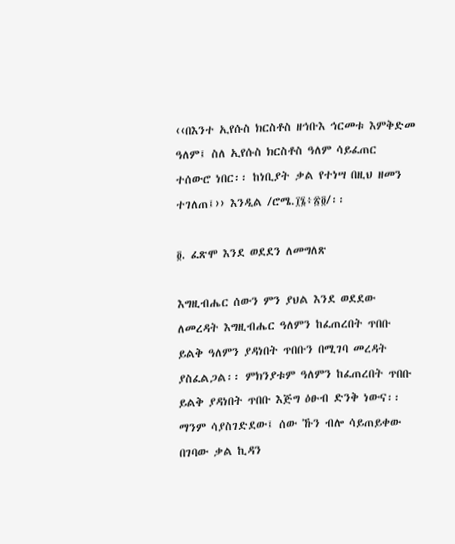‹‹በእንተ ኢየሱስ ክርስቶስ ዘኅቡእ ኅርመቱ እምቅድመ ዓለም፤ ስለ ኢየሱስ ክርስቶስ ዓለም ሳይፈጠር ተሰውሮ ነበር፡፡ ከነቢያት ቃል የተነሣ በዚህ ዘመን ተገለጠ፤›› እንዲል /ሮሜ.፲፮፥፳፬/፡፡

፬. ፈጽሞ እንደ ወደደን ለመግለጽ

እግዚብሔር ሰውን ምን ያህል እንደ ወደደው ለመረዳት እግዚብሔር ዓለምን ከፈጠረበት ጥበቡ ይልቅ ዓለምን ያዳነበት ጥበቡን በሚገባ መረዳት ያስፈልጋል፡፡ ምክንያቱም ዓለምን ከፈጠረበት ጥበቡ ይልቅ ያዳነበት ጥበቡ እጅግ ዕፁብ ድንቅ ነውና፡፡ ማንም ሳያስገድደው፤ ሰው ኹን ብሎ ሳይጠይቀው በገባው ቃል ኪዳን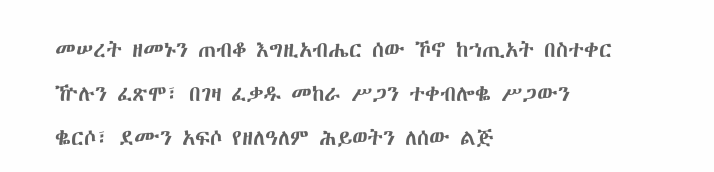መሠረት ዘመኑን ጠብቆ እግዚአብሔር ሰው ኾኖ ከኀጢአት በስተቀር ዅሉን ፈጽሞ፣ በገዛ ፈቃዱ መከራ ሥጋን ተቀብሎቈ ሥጋውን ቈርሶ፣ ደሙን አፍሶ የዘለዓለም ሕይወትን ለሰው ልጅ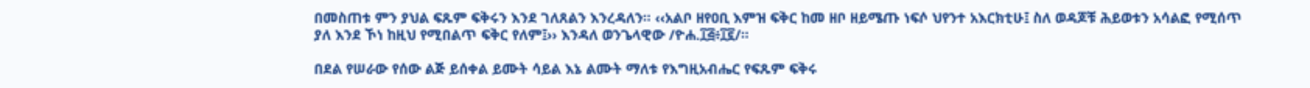በመስጠቱ ምን ያህል ፍጹም ፍቅሩን እንደ ገለጸልን እንረዳለን፡፡ ‹‹አልቦ ዘየዐቢ እምዝ ፍቅር ከመ ዘቦ ዘይሜጡ ነፍሶ ህየንተ አእርክቲሁ፤ ስለ ወዳጆቹ ሕይወቱን አሳልፎ የሚሰጥ ያለ እንደ ኾነ ከዚህ የሚበልጥ ፍቅር የለም፤›› እንዳለ ወንጌላዊው /ዮሐ.፲፭፥፲፪/፡፡

በደል የሠራው የሰው ልጅ ይሰቀል ይሙት ሳይል እኔ ልሙት ማለቱ የእግዚአብሔር የፍጹም ፍቅሩ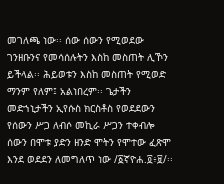መገለጫ ነው፡፡ ሰው ሰውን የሚወደው ገንዘቡንና የመሳሰሉትን እስከ መስጠት ሊኾን ይችላል፡፡ ሕይወቱን እስከ መስጠት የሚወድ ማንም የለም፤ አልነበረም፡፡ ጌታችን መድኀኒታችን ኢየሱስ ክርስቶስ የወደደውን የሰውን ሥጋ ለብሶ መኪራ ሥጋን ተቀብሎ ሰውን በሞቱ ያድን ዘንድ ሞትን የሞተው ፈጽሞ እንደ ወደደን ለመግለጥ ነው /፩ኛዮሐ.፬፥፱/፡፡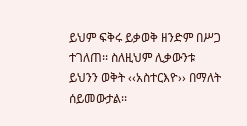ይህም ፍቅሩ ይቃወቅ ዘንድም በሥጋ ተገለጠ፡፡ ስለዚህም ሊቃውንቱ ይህንን ወቅት ‹‹አስተርእዮ›› በማለት ሰይመውታል፡፡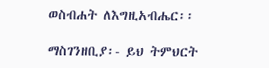ወስብሐት ለእግዚአብሔር፡፡

ማስገንዘቢያ፡- ይህ ትምህርት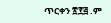ጥርቀን ፳፻፭ .ም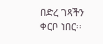በድረ ገጻችን ቀርቦ ነበር፡፡